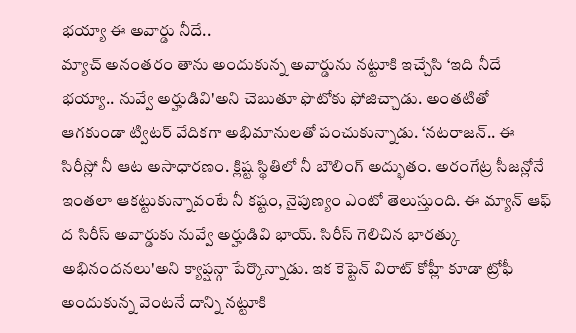భయ్యా ఈ అవార్డు నీదే..
మ్యాచ్ అనంతరం తాను అందుకున్న అవార్డును నట్టూకి ఇచ్చేసి ‘ఇది నీదే భయ్యా.. నువ్వే అర్హుడివి'అని చెబుతూ ఫొటోకు ఫోజిచ్చాడు. అంతటితో ఆగకుండా ట్విటర్ వేదికగా అభిమానులతో పంచుకున్నాడు. ‘నటరాజన్.. ఈ సిరీస్లో నీ ఆట అసాధారణం. క్లిష్ట స్థితిలో నీ బౌలింగ్ అద్భుతం. అరంగేట్ర సీజన్లోనే ఇంతలా ఆకట్టుకున్నావంటే నీ కష్టం, నైపుణ్యం ఎంటో తెలుస్తుంది. ఈ మ్యాన్ ఆఫ్ ద సిరీస్ అవార్డుకు నువ్వే అర్హుడివి భాయ్. సిరీస్ గెలిచిన భారత్కు అభినందనలు'అని క్యాప్షన్గా పేర్కొన్నాడు. ఇక కెప్టెన్ విరాట్ కోహ్లీ కూడా ట్రోఫీ అందుకున్న వెంటనే దాన్ని నట్టూకి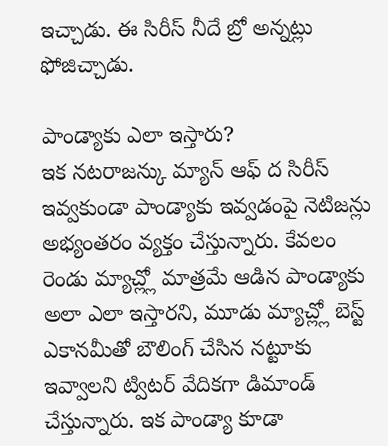ఇచ్చాడు. ఈ సిరీస్ నీదే బ్రో అన్నట్లు ఫోజిచ్చాడు.

పాండ్యాకు ఎలా ఇస్తారు?
ఇక నటరాజన్కు మ్యాన్ ఆఫ్ ద సిరీస్ ఇవ్వకుండా పాండ్యాకు ఇవ్వడంపై నెటిజన్లు అభ్యంతరం వ్యక్తం చేస్తున్నారు. కేవలం రెండు మ్యాచ్ల్లో మాత్రమే ఆడిన పాండ్యాకు అలా ఎలా ఇస్తారని, మూడు మ్యాచ్ల్లో బెస్ట్ ఎకానమీతో బౌలింగ్ చేసిన నట్టూకు ఇవ్వాలని ట్విటర్ వేదికగా డిమాండ్ చేస్తున్నారు. ఇక పాండ్యా కూడా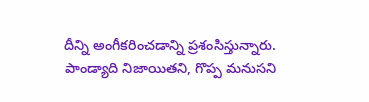దీన్ని అంగీకరించడాన్ని ప్రశంసిస్తున్నారు. పాండ్యాది నిజాయితని, గొప్ప మనుసని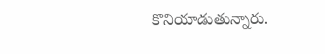కొనియాడుతున్నారు.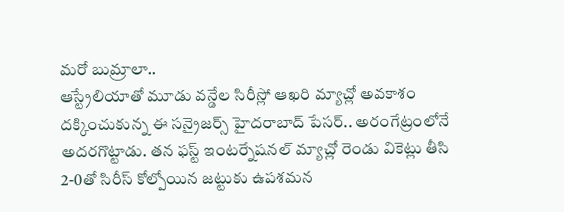మరో బుమ్రాలా..
ఆస్ట్రేలియాతో మూడు వన్డేల సిరీస్లో ఆఖరి మ్యాచ్లో అవకాశం దక్కించుకున్న ఈ సన్రైజర్స్ హైదరాబాద్ పేసర్.. అరంగేట్రంలోనే అదరగొట్టాడు. తన ఫస్ట్ ఇంటర్నేషనల్ మ్యాచ్లో రెండు వికెట్లు తీసి 2-0తో సిరీస్ కోల్పోయిన జట్టుకు ఉపశమన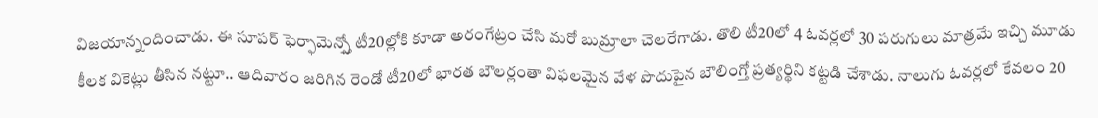విజయాన్నందించాడు. ఈ సూపర్ ఫెర్ఫామెన్స్తో టీ20ల్లోకి కూడా అరంగేట్రం చేసి మరో బుమ్రాలా చెలరేగాడు. తొలి టీ20లో 4 ఓవర్లలో 30 పరుగులు మాత్రమే ఇచ్చి మూడు కీలక వికెట్లు తీసిన నట్టూ.. ఆదివారం జరిగిన రెండో టీ20లో భారత బౌలర్లంతా విఫలమైన వేళ పొదుపైన బౌలింగ్తో ప్రత్యర్థిని కట్టడి చేశాడు. నాలుగు ఓవర్లలో కేవలం 20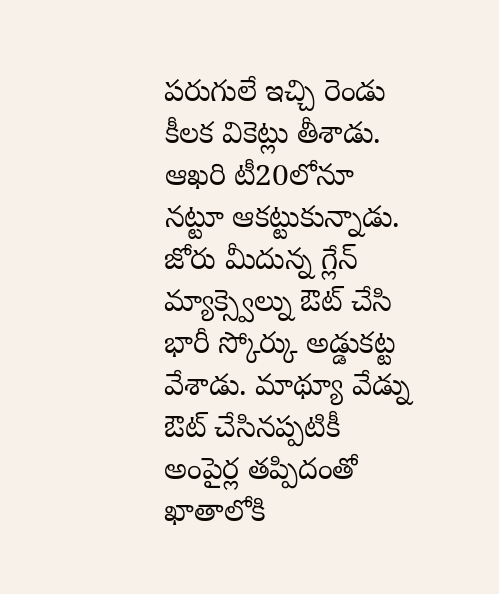పరుగులే ఇచ్చి రెండు కీలక వికెట్లు తీశాడు. ఆఖరి టీ20లోనూ నట్టూ ఆకట్టుకున్నాడు. జోరు మీదున్న గ్లేన్ మ్యాక్స్వెల్ను ఔట్ చేసి భారీ స్కోర్కు అడ్డుకట్ట వేశాడు. మాథ్యూ వేడ్ను ఔట్ చేసినప్పటికీ అంపైర్ల తప్పిదంతో ఖాతాలోకి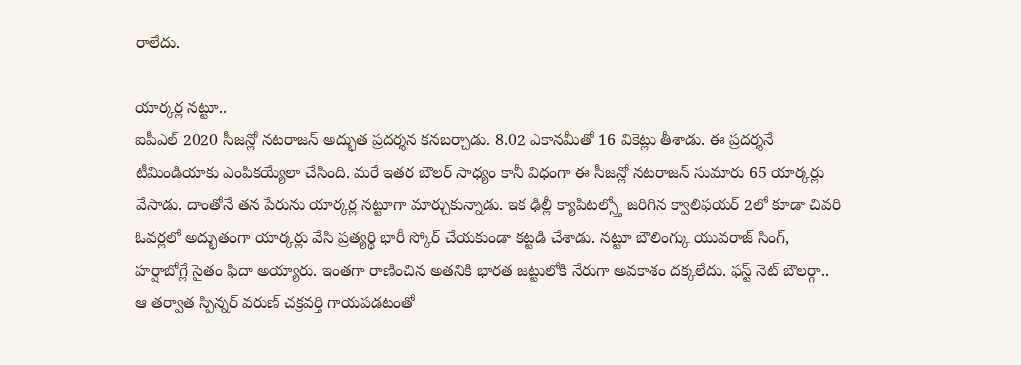రాలేదు.

యార్కర్ల నట్టూ..
ఐపీఎల్ 2020 సీజన్లో నటరాజన్ అద్భుత ప్రదర్శన కనబర్చాడు. 8.02 ఎకానమీతో 16 వికెట్లు తీశాడు. ఈ ప్రదర్శనే టీమిండియాకు ఎంపికయ్యేలా చేసింది. మరే ఇతర బౌలర్ సాధ్యం కానీ విధంగా ఈ సీజన్లో నటరాజన్ సుమారు 65 యార్కర్లు వేసాడు. దాంతోనే తన పేరును యార్కర్ల నట్టూగా మార్చుకున్నాడు. ఇక ఢిల్లీ క్యాపిటల్స్తో జరిగిన క్వాలిఫయర్ 2లో కూడా చివరి ఓవర్లలో అద్భుతంగా యార్కర్లు వేసి ప్రత్యర్థి భారీ స్కోర్ చేయకుండా కట్టడి చేశాడు. నట్టూ బౌలింగ్కు యువరాజ్ సింగ్, హర్షాబోగ్లే సైతం ఫిదా అయ్యారు. ఇంతగా రాణించిన అతనికి భారత జట్టులోకి నేరుగా అవకాశం దక్కలేదు. ఫస్ట్ నెట్ బౌలర్గా.. ఆ తర్వాత స్పిన్నర్ వరుణ్ చక్రవర్తి గాయపడటంతో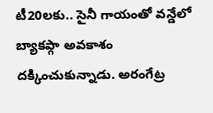టీ20లకు.. సైనీ గాయంతో వన్డేలో బ్యాకప్గా అవకాశం దక్కించుకున్నాడు. అరంగేట్ర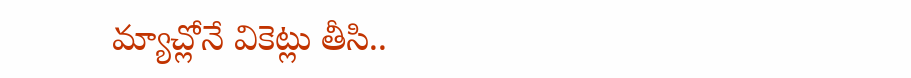మ్యాచ్లోనే వికెట్లు తీసి..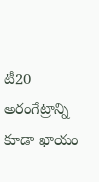టీ20 అరంగేట్రాన్ని కూడా ఖాయం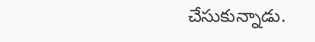చేసుకున్నాడు.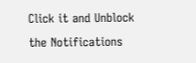Click it and Unblock the Notifications